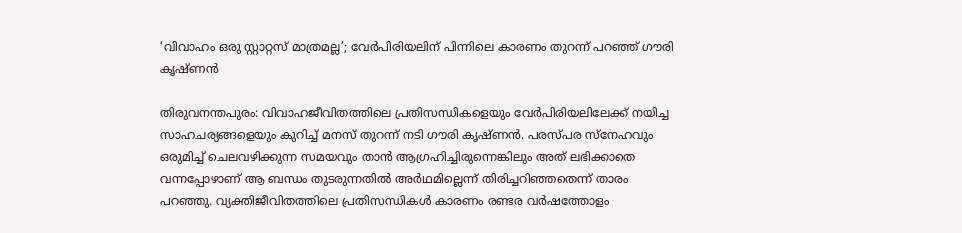‘വിവാഹം ഒരു സ്റ്റാറ്റസ് മാത്രമല്ല’; വേർപിരിയലിന് പിന്നിലെ കാരണം തുറന്ന് പറഞ്ഞ് ഗൗരി കൃഷ്ണൻ

തിരുവനന്തപുരം: വിവാഹജീവിതത്തിലെ പ്രതിസന്ധികളെയും വേർപിരിയലിലേക്ക് നയിച്ച സാഹചര്യങ്ങളെയും കുറിച്ച് മനസ് തുറന്ന് നടി ഗൗരി കൃഷ്ണൻ. പരസ്പര സ്നേഹവും ഒരുമിച്ച് ചെലവഴിക്കുന്ന സമയവും താൻ ആഗ്രഹിച്ചിരുന്നെങ്കിലും അത് ലഭിക്കാതെ വന്നപ്പോഴാണ് ആ ബന്ധം തുടരുന്നതിൽ അർഥമില്ലെന്ന് തിരിച്ചറിഞ്ഞതെന്ന് താരം പറഞ്ഞു. വ്യക്തിജീവിതത്തിലെ പ്രതിസന്ധികൾ കാരണം രണ്ടര വർഷത്തോളം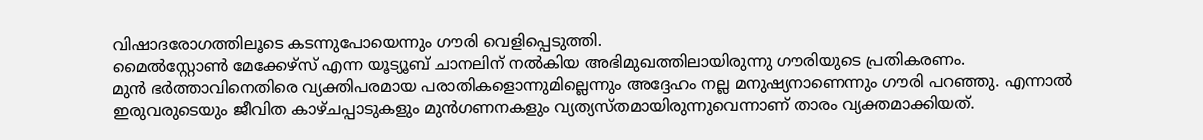വിഷാദരോഗത്തിലൂടെ കടന്നുപോയെന്നും ഗൗരി വെളിപ്പെടുത്തി.
മൈൽസ്റ്റോൺ മേക്കേഴ്സ് എന്ന യൂട്യൂബ് ചാനലിന് നൽകിയ അഭിമുഖത്തിലായിരുന്നു ഗൗരിയുടെ പ്രതികരണം.
മുൻ ഭർത്താവിനെതിരെ വ്യക്തിപരമായ പരാതികളൊന്നുമില്ലെന്നും അദ്ദേഹം നല്ല മനുഷ്യനാണെന്നും ഗൗരി പറഞ്ഞു. എന്നാൽ ഇരുവരുടെയും ജീവിത കാഴ്ചപ്പാടുകളും മുൻഗണനകളും വ്യത്യസ്തമായിരുന്നുവെന്നാണ് താരം വ്യക്തമാക്കിയത്.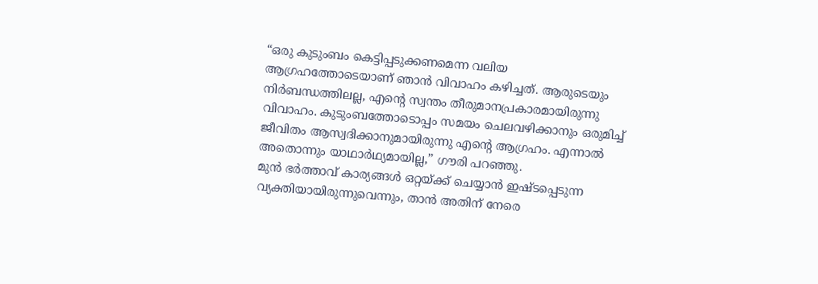“ഒരു കുടുംബം കെട്ടിപ്പടുക്കണമെന്ന വലിയ ആഗ്രഹത്തോടെയാണ് ഞാൻ വിവാഹം കഴിച്ചത്. ആരുടെയും നിർബന്ധത്തിലല്ല, എന്റെ സ്വന്തം തീരുമാനപ്രകാരമായിരുന്നു വിവാഹം. കുടുംബത്തോടൊപ്പം സമയം ചെലവഴിക്കാനും ഒരുമിച്ച് ജീവിതം ആസ്വദിക്കാനുമായിരുന്നു എന്റെ ആഗ്രഹം. എന്നാൽ അതൊന്നും യാഥാർഥ്യമായില്ല,” ഗൗരി പറഞ്ഞു.
മുൻ ഭർത്താവ് കാര്യങ്ങൾ ഒറ്റയ്ക്ക് ചെയ്യാൻ ഇഷ്ടപ്പെടുന്ന വ്യക്തിയായിരുന്നുവെന്നും, താൻ അതിന് നേരെ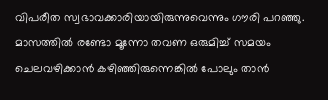വിപരീത സ്വഭാവക്കാരിയായിരുന്നുവെന്നും ഗൗരി പറഞ്ഞു. മാസത്തിൽ രണ്ടോ മൂന്നോ തവണ ഒരുമിച്ച് സമയം ചെലവഴിക്കാൻ കഴിഞ്ഞിരുന്നെങ്കിൽ പോലും താൻ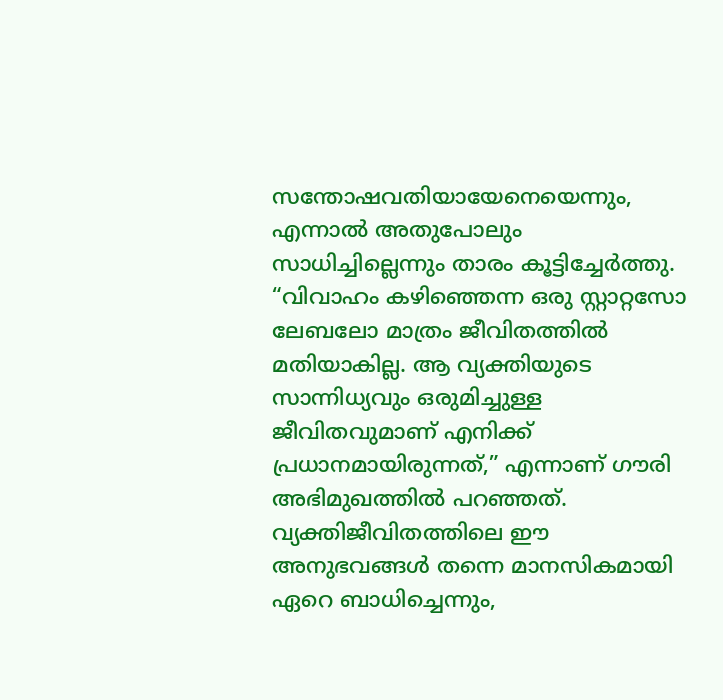സന്തോഷവതിയായേനെയെന്നും, എന്നാൽ അതുപോലും സാധിച്ചില്ലെന്നും താരം കൂട്ടിച്ചേർത്തു.
“വിവാഹം കഴിഞ്ഞെന്ന ഒരു സ്റ്റാറ്റസോ ലേബലോ മാത്രം ജീവിതത്തിൽ മതിയാകില്ല. ആ വ്യക്തിയുടെ സാന്നിധ്യവും ഒരുമിച്ചുള്ള ജീവിതവുമാണ് എനിക്ക് പ്രധാനമായിരുന്നത്,” എന്നാണ് ഗൗരി അഭിമുഖത്തിൽ പറഞ്ഞത്.
വ്യക്തിജീവിതത്തിലെ ഈ അനുഭവങ്ങൾ തന്നെ മാനസികമായി ഏറെ ബാധിച്ചെന്നും,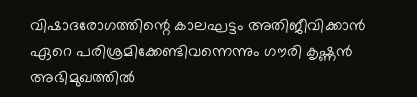വിഷാദരോഗത്തിന്റെ കാലഘട്ടം അതിജീവിക്കാൻ ഏറെ പരിശ്രമിക്കേണ്ടിവന്നെന്നും ഗൗരി കൃഷ്ണൻ അഭിമുഖത്തിൽ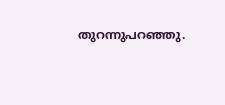തുറന്നുപറഞ്ഞു.